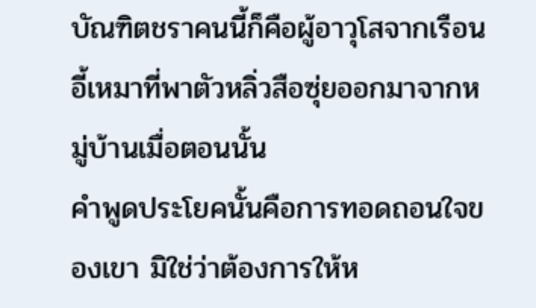บัณฑิตชราคนนี้ก็คือผู้อาวุโสจากเรือนอี้เหมาที่พาตัวหลิ่วสือซุ่ยออกมาจากหมู่บ้านเมื่อตอนนั้น
คำพูดประโยคนั้นคือการทอดถอนใจของเขา มิใช่ว่าต้องการให้ห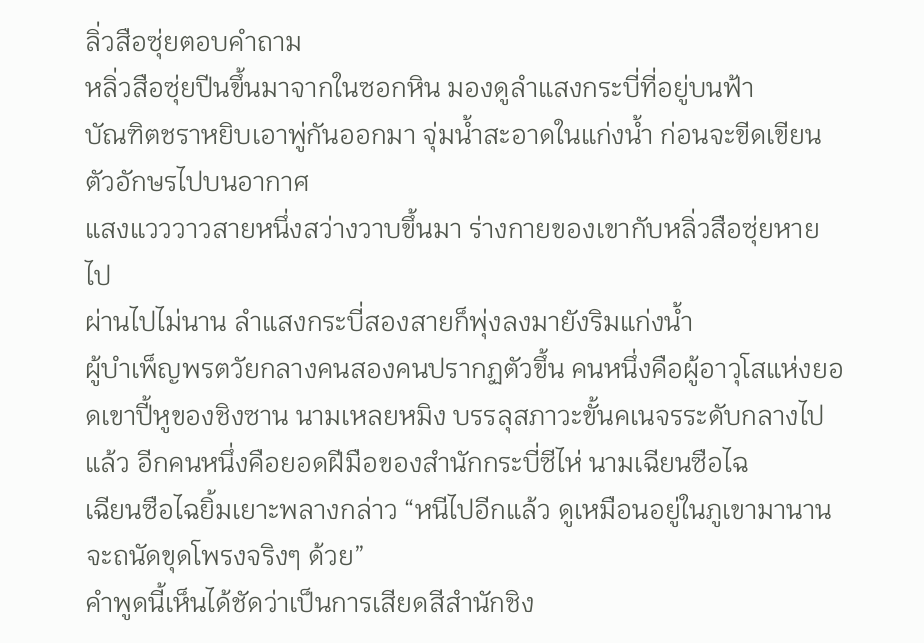ลิ่วสือซุ่ยตอบคำถาม
หลิ่วสือซุ่ยปีนขึ้นมาจากในซอกหิน มองดูลำแสงกระบี่ที่อยู่บนฟ้า
บัณฑิตชราหยิบเอาพู่กันออกมา จุ่มน้ำสะอาดในแก่งน้ำ ก่อนจะขีดเขียนตัวอักษรไปบนอากาศ
แสงแวววาวสายหนึ่งสว่างวาบขึ้นมา ร่างกายของเขากับหลิ่วสือซุ่ยหายไป
ผ่านไปไม่นาน ลำแสงกระบี่สองสายก็พุ่งลงมายังริมแก่งน้ำ
ผู้บำเพ็ญพรตวัยกลางคนสองคนปรากฏตัวขึ้น คนหนึ่งคือผู้อาวุโสแห่งยอดเขาปี้หูของชิงซาน นามเหลยหมิง บรรลุสภาวะขั้นคเนจรระดับกลางไปแล้ว อีกคนหนึ่งคือยอดฝีมือของสำนักกระบี่ซีไห่ นามเฉียนซือไฉ
เฉียนซือไฉยิ้มเยาะพลางกล่าว “หนีไปอีกแล้ว ดูเหมือนอยู่ในภูเขามานาน จะถนัดขุดโพรงจริงๆ ด้วย”
คำพูดนี้เห็นได้ชัดว่าเป็นการเสียดสีสำนักชิง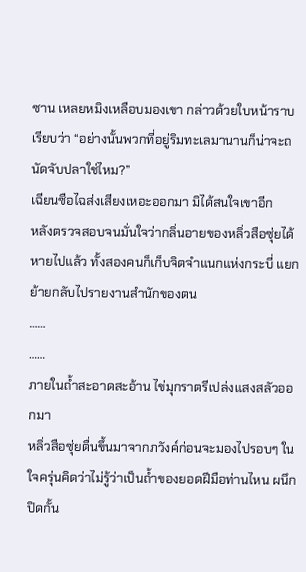ซาน เหลยหมิงเหลือบมองเขา กล่าวด้วยใบหน้าราบเรียบว่า “อย่างนั้นพวกที่อยู่ริมทะเลมานานก็น่าจะถนัดจับปลาใช่ไหม?”
เฉียนซือไฉส่งเสียงเหอะออกมา มิได้สนใจเขาอีก
หลังตรวจสอบจนมั่นใจว่ากลิ่นอายของหลิ่วสือซุ่ยได้หายไปแล้ว ทั้งสองคนก็เก็บจิตจำแนกแห่งกระบี่ แยกย้ายกลับไปรายงานสำนักของตน
……
……
ภายในถ้ำสะอาดสะอ้าน ไข่มุกราตรีเปล่งแสงสลัวออกมา
หลิ่วสือซุ่ยตื่นขึ้นมาจากภวังค์ก่อนจะมองไปรอบๆ ในใจครุ่นคิดว่าไม่รู้ว่าเป็นถ้ำของยอดฝีมือท่านไหน ผนึกปิดกั้น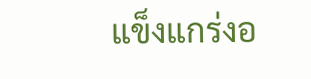แข็งแกร่งอ